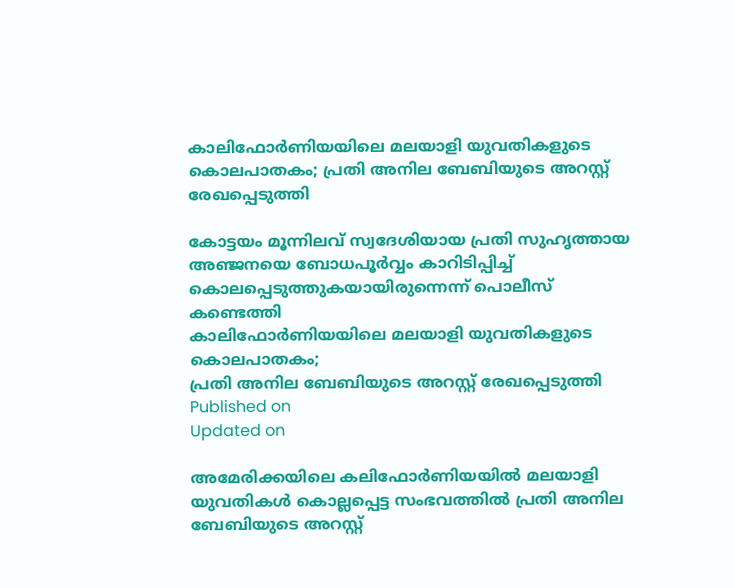കാലിഫോർണിയയിലെ മലയാളി യുവതികളുടെ കൊലപാതകം; പ്രതി അനില ബേബിയുടെ അറസ്റ്റ് രേഖപ്പെടുത്തി

കോട്ടയം മൂന്നിലവ് സ്വദേശിയായ പ്രതി സുഹൃത്തായ അഞ്ജനയെ ബോധപൂർവ്വം കാറിടിപ്പിച്ച് കൊലപ്പെടുത്തുകയായിരുന്നെന്ന് പൊലീസ് കണ്ടെത്തി
കാലിഫോർണിയയിലെ മലയാളി യുവതികളുടെ കൊലപാതകം;
പ്രതി അനില ബേബിയുടെ അറസ്റ്റ് രേഖപ്പെടുത്തി
Published on
Updated on

അമേരിക്കയിലെ കലിഫോർണിയയിൽ മലയാളി യുവതികൾ കൊല്ലപ്പെട്ട സംഭവത്തിൽ പ്രതി അനില ബേബിയുടെ അറസ്റ്റ്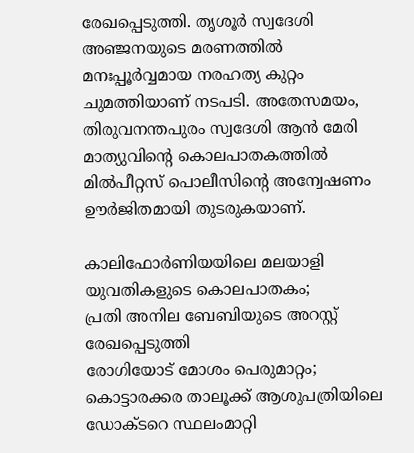രേഖപ്പെടുത്തി. തൃശൂർ സ്വദേശി അഞ്ജനയുടെ മരണത്തിൽ മനഃപ്പൂർവ്വമായ നരഹത്യ കുറ്റം ചുമത്തിയാണ് നടപടി. അതേസമയം, തിരുവനന്തപുരം സ്വദേശി ആൻ മേരി മാത്യുവിന്റെ കൊലപാതകത്തിൽ മിൽപീറ്റസ് പൊലീസിന്റെ അന്വേഷണം ഊർജിതമായി തുടരുകയാണ്.

കാലിഫോർണിയയിലെ മലയാളി യുവതികളുടെ കൊലപാതകം;
പ്രതി അനില ബേബിയുടെ അറസ്റ്റ് രേഖപ്പെടുത്തി
രോഗിയോട് മോശം പെരുമാറ്റം; കൊട്ടാരക്കര താലൂക്ക് ആശുപത്രിയിലെ ഡോക്ടറെ സ്ഥലംമാറ്റി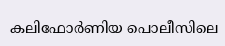കലിഫോർണിയ പൊലീസിലെ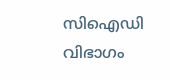സിഐഡി വിഭാഗം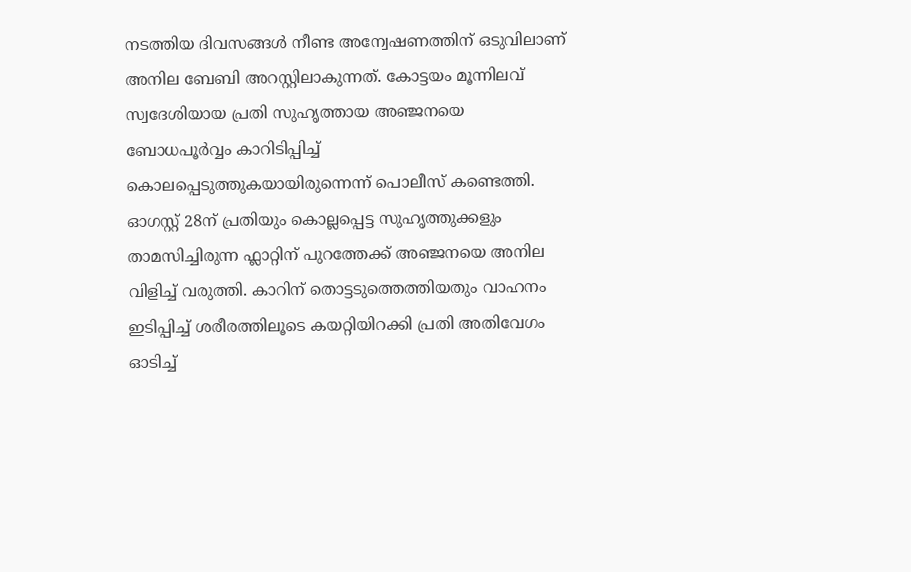നടത്തിയ ദിവസങ്ങൾ നീണ്ട അന്വേഷണത്തിന് ഒടുവിലാണ് അനില ബേബി അറസ്റ്റിലാകുന്നത്. കോട്ടയം മൂന്നിലവ് സ്വദേശിയായ പ്രതി സുഹൃത്തായ അഞ്ജനയെ ബോധപൂർവ്വം കാറിടിപ്പിച്ച് കൊലപ്പെടുത്തുകയായിരുന്നെന്ന് പൊലീസ് കണ്ടെത്തി. ഓഗസ്റ്റ് 28ന് പ്രതിയും കൊല്ലപ്പെട്ട സുഹൃത്തുക്കളും താമസിച്ചിരുന്ന ഫ്ലാറ്റിന് പുറത്തേക്ക് അഞ്ജനയെ അനില വിളിച്ച് വരുത്തി. കാറിന് തൊട്ടടുത്തെത്തിയതും വാഹനം ഇടിപ്പിച്ച് ശരീരത്തിലൂടെ കയറ്റിയിറക്കി പ്രതി അതിവേഗം ഓടിച്ച്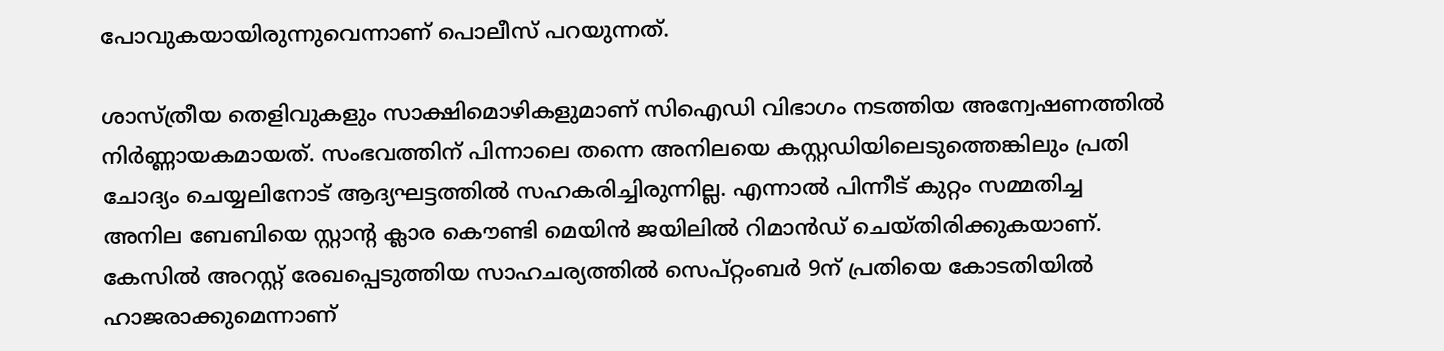പോവുകയായിരുന്നുവെന്നാണ് പൊലീസ് പറയുന്നത്.

ശാസ്ത്രീയ തെളിവുകളും സാക്ഷിമൊഴികളുമാണ് സിഐഡി വിഭാഗം നടത്തിയ അന്വേഷണത്തിൽ നിർണ്ണായകമായത്. സംഭവത്തിന് പിന്നാലെ തന്നെ അനിലയെ കസ്റ്റഡിയിലെടുത്തെങ്കിലും പ്രതി ചോദ്യം ചെയ്യലിനോട് ആദ്യഘട്ടത്തിൽ സഹകരിച്ചിരുന്നില്ല. എന്നാൽ പിന്നീട് കുറ്റം സമ്മതിച്ച അനില ബേബിയെ സ്റ്റാന്റ ക്ലാര കൌണ്ടി മെയിൻ ജയിലിൽ റിമാൻഡ് ചെയ്തിരിക്കുകയാണ്. കേസിൽ അറസ്റ്റ് രേഖപ്പെടുത്തിയ സാഹചര്യത്തിൽ സെപ്റ്റംബർ 9ന് പ്രതിയെ കോടതിയിൽ ഹാജരാക്കുമെന്നാണ്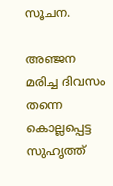സൂചന.

അഞ്ജന മരിച്ച ദിവസം തന്നെ കൊല്ലപ്പെട്ട സുഹൃത്ത്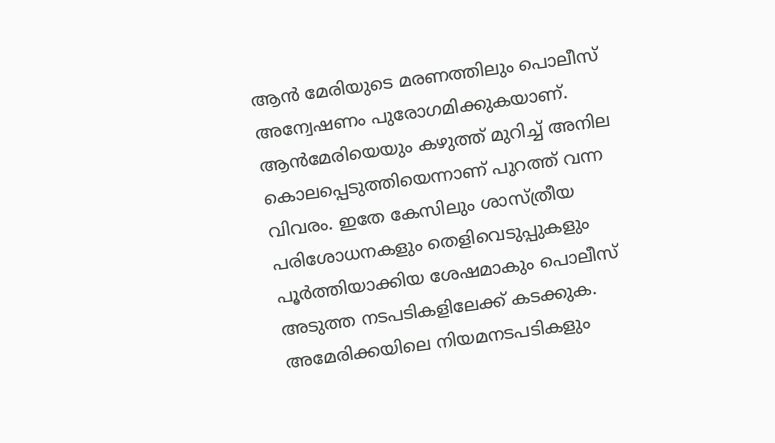ആൻ മേരിയുടെ മരണത്തിലും പൊലീസ് അന്വേഷണം പുരോഗമിക്കുകയാണ്. ആൻമേരിയെയും കഴുത്ത് മുറിച്ച് അനില കൊലപ്പെടുത്തിയെന്നാണ് പുറത്ത് വന്ന വിവരം. ഇതേ കേസിലും ശാസ്ത്രീയ പരിശോധനകളും തെളിവെടുപ്പുകളും പൂർത്തിയാക്കിയ ശേഷമാകും പൊലീസ് അടുത്ത നടപടികളിലേക്ക് കടക്കുക. അമേരിക്കയിലെ നിയമനടപടികളും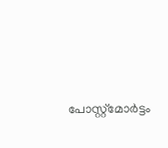പോസ്റ്റ്മോർട്ടം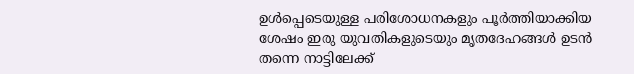ഉൾപ്പെടെയുള്ള പരിശോധനകളും പൂർത്തിയാക്കിയ ശേഷം ഇരു യുവതികളുടെയും മൃതദേഹങ്ങൾ ഉടൻ തന്നെ നാട്ടിലേക്ക്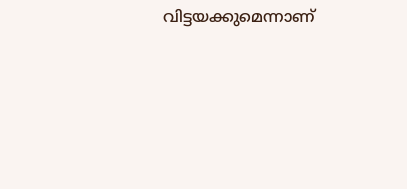വിട്ടയക്കുമെന്നാണ്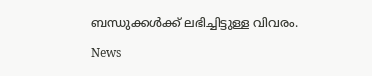ബന്ധുക്കൾക്ക് ലഭിച്ചിട്ടുള്ള വിവരം.

News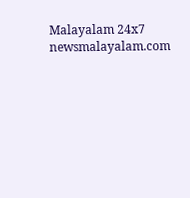Malayalam 24x7
newsmalayalam.com